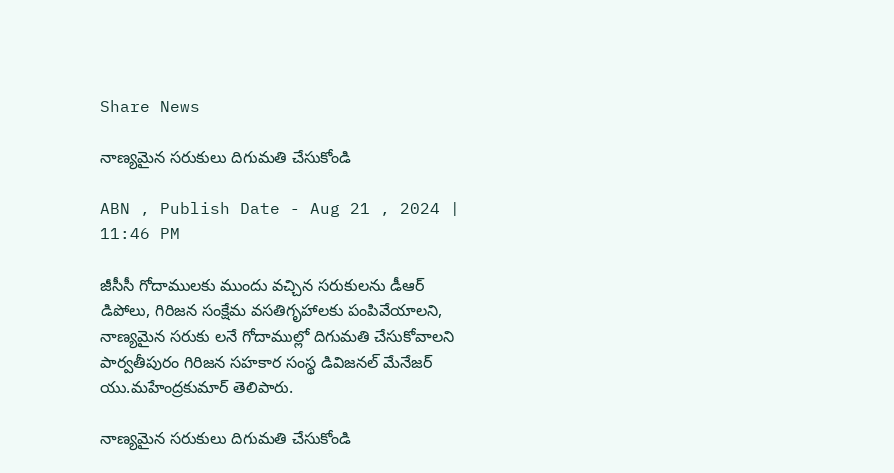Share News

నాణ్యమైన సరుకులు దిగుమతి చేసుకోండి

ABN , Publish Date - Aug 21 , 2024 | 11:46 PM

జీసీసీ గోదాములకు ముందు వచ్చిన సరుకులను డీఆర్‌ డిపోలు, గిరిజన సంక్షేమ వసతిగృహాలకు పంపివేయాలని, నాణ్యమైన సరుకు లనే గోదాముల్లో దిగుమతి చేసుకోవాలని పార్వతీపురం గిరిజన సహకార సంస్థ డివిజనల్‌ మేనేజర్‌ యు.మహేంద్రకుమార్‌ తెలిపారు.

నాణ్యమైన సరుకులు దిగుమతి చేసుకోండి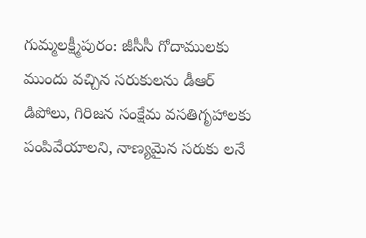గుమ్మలక్ష్మీపురం: జీసీసీ గోదాములకు ముందు వచ్చిన సరుకులను డీఆర్‌ డిపోలు, గిరిజన సంక్షేమ వసతిగృహాలకు పంపివేయాలని, నాణ్యమైన సరుకు లనే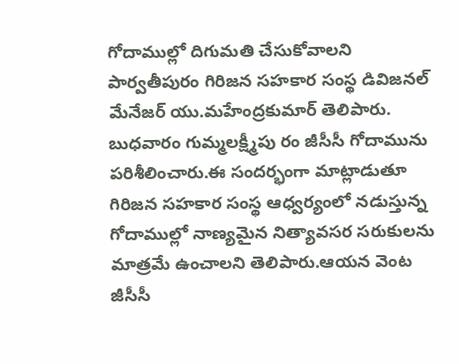గోదాముల్లో దిగుమతి చేసుకోవాలని పార్వతీపురం గిరిజన సహకార సంస్థ డివిజనల్‌ మేనేజర్‌ యు.మహేంద్రకుమార్‌ తెలిపారు. బుధవారం గుమ్మలక్ష్మీపు రం జీసీసీ గోదామును పరిశీలించారు.ఈ సందర్భంగా మాట్లాడుతూ గిరిజన సహకార సంస్థ ఆధ్వర్యంలో నడుస్తున్న గోదాముల్లో నాణ్యమైన నిత్యావసర సరుకులను మాత్రమే ఉంచాలని తెలిపారు.ఆయన వెంట జీసీసీ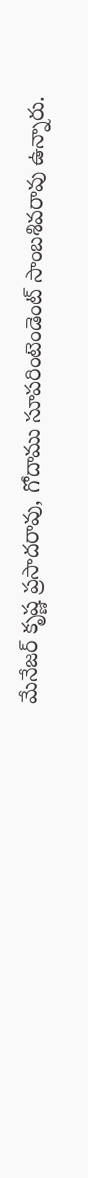మేనేజర్‌ కృష్ణ ప్రసాదరావు, గోదాము సూపరింటెండెంట్‌ సాంబశివరావు ఉన్నారు.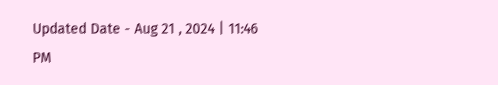Updated Date - Aug 21 , 2024 | 11:46 PM